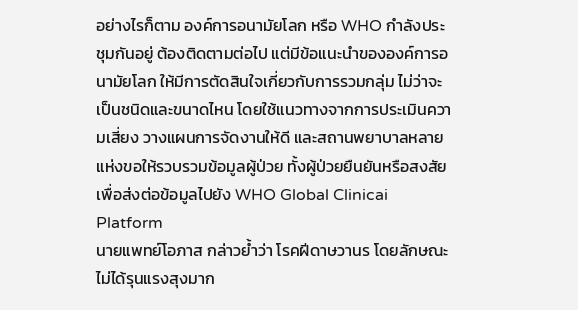อย่างไรก็ตาม องค์การอนามัยโลก หรือ WHO กำลังประชุมกันอยู่ ต้องติดตามต่อไป แต่มีข้อแนะนำขององค์การอนามัยโลก ให้มีการตัดสินใจเกี่ยวกับการรวมกลุ่ม ไม่ว่าจะเป็นชนิดและขนาดไหน โดยใช้แนวทางจากการประเมินความเสี่ยง วางแผนการจัดงานให้ดี และสถานพยาบาลหลายแห่งขอให้รวบรวมข้อมูลผู้ป่วย ทั้งผู้ป่วยยืนยันหรือสงสัย เพื่อส่งต่อข้อมูลไปยัง WHO Global Clinicai Platform
นายแพทย์โอภาส กล่าวย้ำว่า โรคฝีดาษวานร โดยลักษณะไม่ได้รุนแรงสุงมาก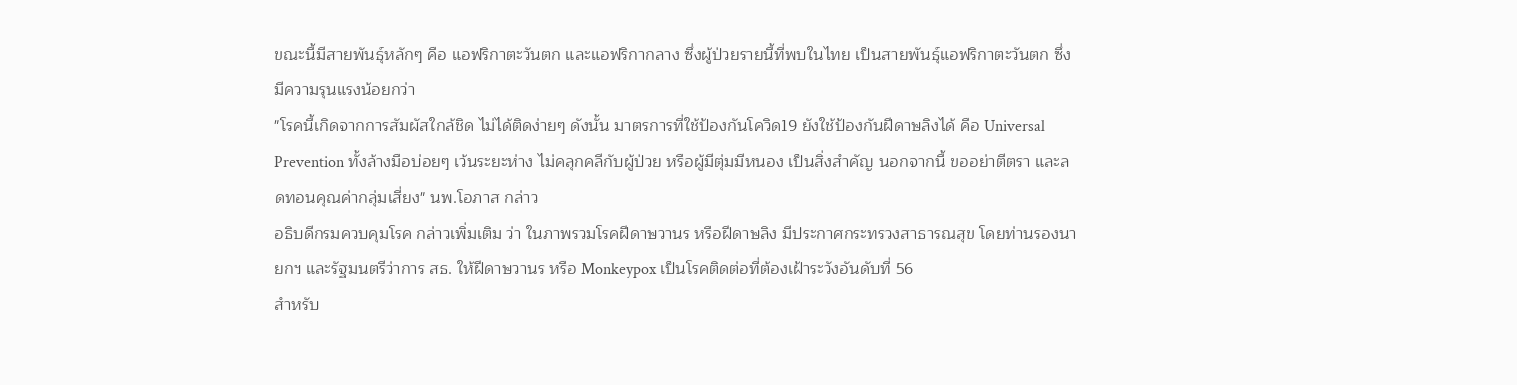ขณะนี้มีสายพันธุ์หลักๆ คือ แอฟริกาตะวันตก และแอฟริกากลาง ซึ่งผู้ป่วยรายนี้ที่พบในไทย เป็นสายพันธุ์แอฟริกาตะวันตก ซึ่งมีความรุนแรงน้อยกว่า
"โรคนี้เกิดจากการสัมผัสใกล้ชิด ไม่ได้ติดง่ายๆ ดังนั้น มาตรการที่ใช้ป้องกันโควิด19 ยังใช้ป้องกันฝีดาษลิงได้ คือ Universal Prevention ทั้งล้างมือบ่อยๆ เว้นระยะห่าง ไม่คลุกคลีกับผู้ป่วย หรือผู้มีตุ่มมีหนอง เป็นสิ่งสำคัญ นอกจากนี้ ขออย่าตีตรา และลดทอนคุณค่ากลุ่มเสี่ยง" นพ.โอภาส กล่าว
อธิบดีกรมควบคุมโรค กล่าวเพิ่มเติม ว่า ในภาพรวมโรคฝีดาษวานร หรือฝีดาษลิง มีประกาศกระทรวงสาธารณสุข โดยท่านรองนายกฯ และรัฐมนตรีว่าการ สธ. ให้ฝีดาษวานร หรือ Monkeypox เป็นโรคติดต่อที่ต้องเฝ้าระวังอันดับที่ 56
สำหรับ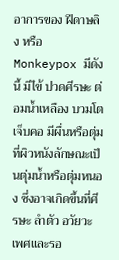อาการของ ฝีดาษลิง หรือ Monkeypox มีดังนี้ มีไข้ ปวดศีรษะ ต่อมน้ำเหลือง บวมโต เจ็บคอ มีผื่นหรือตุ่มที่ผิวหนังลักษณะเป็นตุ่มน้ำหรือตุ่มหนอง ซึ่งอาจเกิดขึ้นที่ศีรษะ ลำตัว อวัยวะเพศและรอ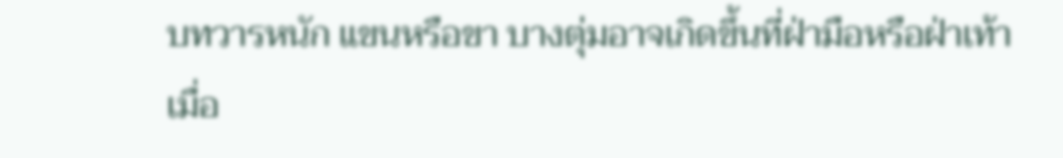บทวารหนัก แขนหรือขา บางตุ่มอาจเกิดขึ้นที่ฝ่ามือหรือฝ่าเท้า
เมื่อ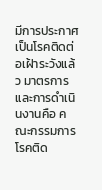มีการประกาศเป็นโรคติดต่อเฝ้าระวังแล้ว มาตรการและการดำเนินงานคือ คณะกรรมการโรคติด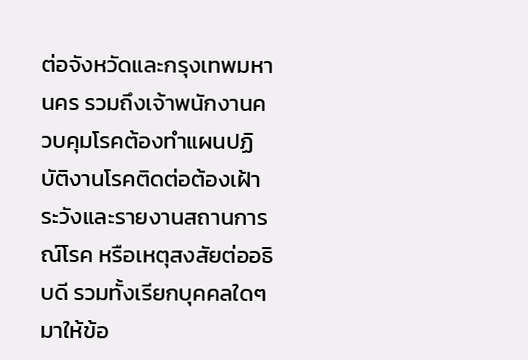ต่อจังหวัดและกรุงเทพมหานคร รวมถึงเจ้าพนักงานควบคุมโรคต้องทำแผนปฏิบัติงานโรคติดต่อต้องเฝ้าระวังและรายงานสถานการณ์โรค หรือเหตุสงสัยต่ออธิบดี รวมทั้งเรียกบุคคลใดๆ มาให้ข้อ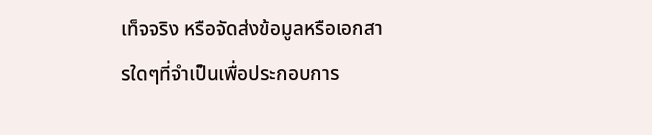เท็จจริง หรือจัดส่งข้อมูลหรือเอกสารใดๆที่จำเป็นเพื่อประกอบการ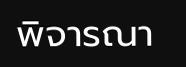พิจารณา